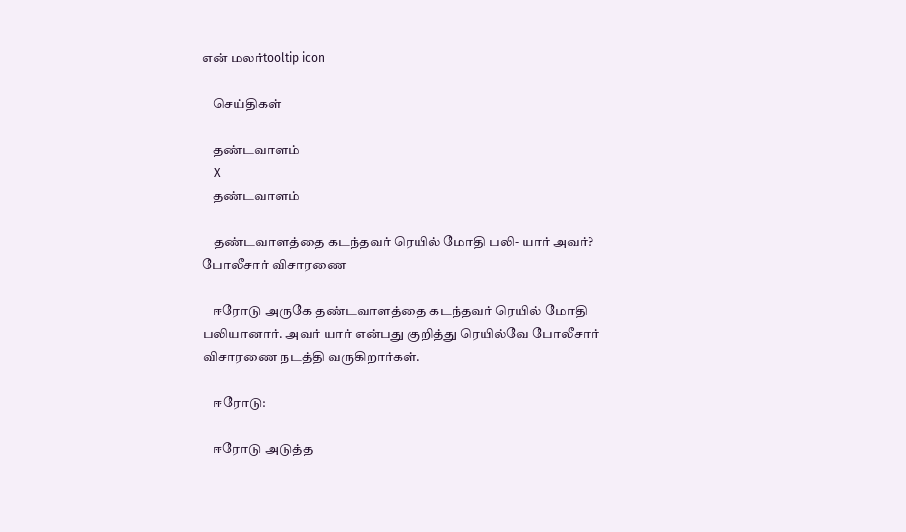என் மலர்tooltip icon

    செய்திகள்

    தண்டவாளம்
    X
    தண்டவாளம்

    தண்டவாளத்தை கடந்தவர் ரெயில் மோதி பலி- யார் அவர்? போலீசார் விசாரணை

    ஈரோடு அருகே தண்டவாளத்தை கடந்தவர் ரெயில் மோதி பலியானார். அவர் யார் என்பது குறித்து ரெயில்வே போலீசார் விசாரணை நடத்தி வருகிறார்கள்.

    ஈரோடு:

    ஈரோடு அடுத்த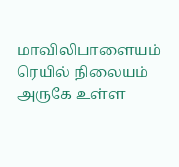மாவிலிபாளையம் ரெயில் நிலையம் அருகே உள்ள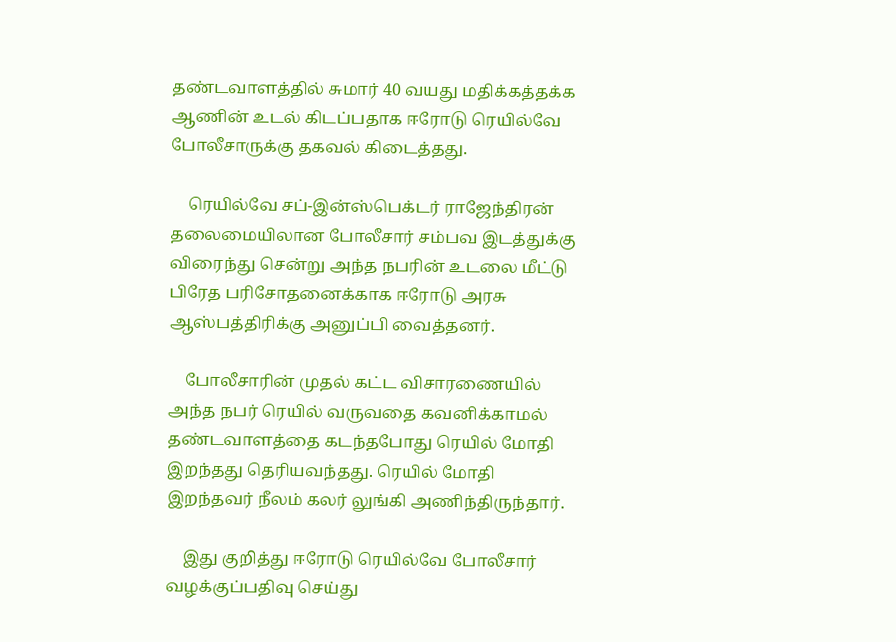தண்டவாளத்தில் சுமார் 40 வயது மதிக்கத்தக்க ஆணின் உடல் கிடப்பதாக ஈரோடு ரெயில்வே போலீசாருக்கு தகவல் கிடைத்தது.

    ரெயில்வே சப்-இன்ஸ்பெக்டர் ராஜேந்திரன் தலைமையிலான போலீசார் சம்பவ இடத்துக்கு விரைந்து சென்று அந்த நபரின் உடலை மீட்டு பிரேத பரிசோதனைக்காக ஈரோடு அரசு ஆஸ்பத்திரிக்கு அனுப்பி வைத்தனர்.

    போலீசாரின் முதல் கட்ட விசாரணையில் அந்த நபர் ரெயில் வருவதை கவனிக்காமல் தண்டவாளத்தை கடந்தபோது ரெயில் மோதி இறந்தது தெரியவந்தது. ரெயில் மோதி இறந்தவர் நீலம் கலர் லுங்கி அணிந்திருந்தார்.

    இது குறித்து ஈரோடு ரெயில்வே போலீசார் வழக்குப்பதிவு செய்து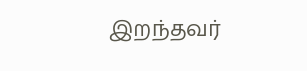இறந்தவர்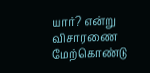யார்? என்று விசாரணை மேற்கொண்டு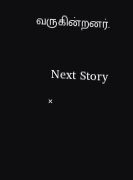வருகின்றனர்.

    Next Story
    ×